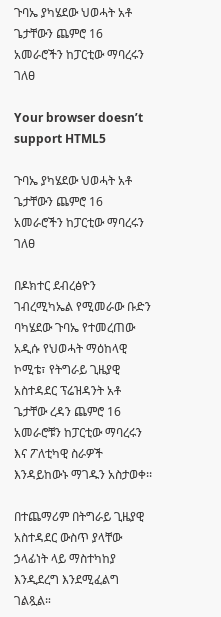ጉባኤ ያካሄደው ህወሓት አቶ ጌታቸውን ጨምሮ 16 አመራሮችን ከፓርቲው ማባረሩን ገለፀ

Your browser doesn’t support HTML5

ጉባኤ ያካሄደው ህወሓት አቶ ጌታቸውን ጨምሮ 16 አመራሮችን ከፓርቲው ማባረሩን ገለፀ

በዶክተር ደብረፅዮን ገብረሚካኤል የሚመራው ቡድን ባካሄደው ጉባኤ የተመረጠው አዲሱ የህወሓት ማዕከላዊ ኮሚቴ፣ የትግራይ ጊዜያዊ አስተዳደር ፕሬዝዳንት አቶ ጌታቸው ረዳን ጨምሮ 16 አመራሮቹን ከፓርቲው ማባረሩን እና ፖለቲካዊ ስራዎች እንዳይከውኑ ማገዱን አስታወቀ፡፡

በተጨማሪም በትግራይ ጊዜያዊ አስተዳደር ውስጥ ያላቸው ኃላፊነት ላይ ማስተካከያ እንዲደረግ እንደሚፈልግ ገልጿል።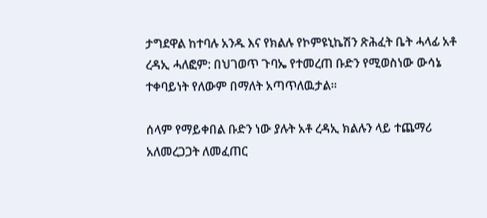ታግደዋል ከተባሉ አንዱ እና የክልሉ የኮምዩኒኬሽን ጽሕፈት ቤት ሓላፊ አቶ ረዳኢ ሓለፎም: በህገወጥ ጉባኤ የተመረጠ ቡድን የሚወስነው ውሳኔ ተቀባይነት የለውም በማለት አጣጥለዉታል፡፡

ሰላም የማይቀበል ቡድን ነው ያሉት አቶ ረዳኢ ክልሉን ላይ ተጨማሪ አለመረጋጋት ለመፈጠር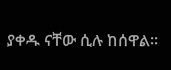ያቀዱ ናቸው ሲሉ ከሰዋል፡፡